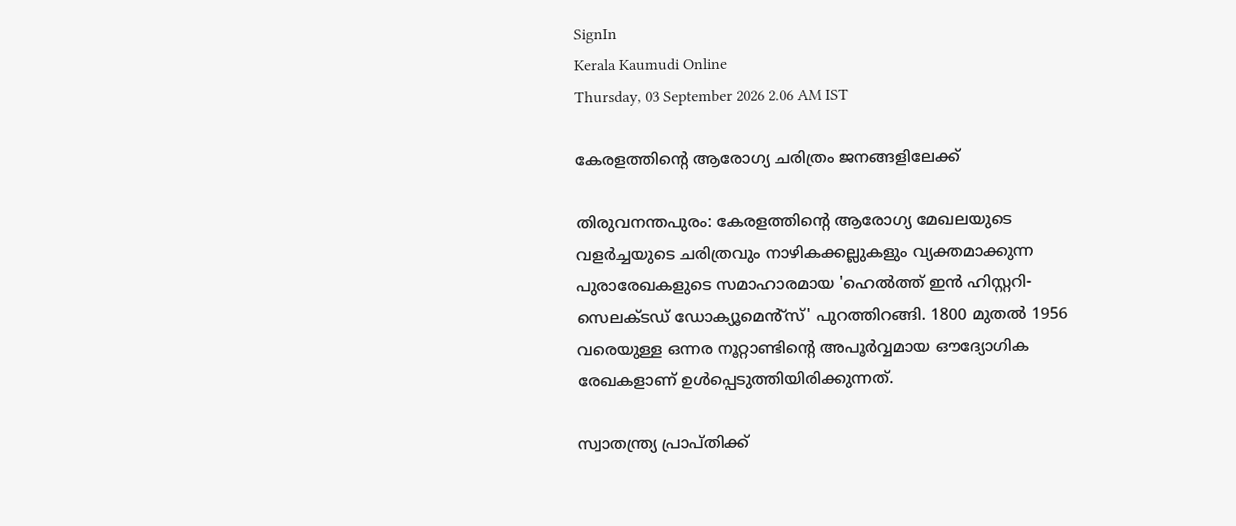SignIn
Kerala Kaumudi Online
Thursday, 03 September 2026 2.06 AM IST

കേരളത്തിന്റെ ആരോഗ്യ ചരിത്രം ജനങ്ങളിലേക്ക്

തിരുവനന്തപുരം: കേരളത്തിന്റെ ആരോഗ്യ മേഖലയുടെ വളർച്ചയുടെ ചരിത്രവും നാഴികക്കല്ലുകളും വ്യക്തമാക്കുന്ന പുരാരേഖകളുടെ സമാഹാരമായ 'ഹെൽത്ത് ഇൻ ഹിസ്റ്ററി- സെലക്ടഡ് ഡോക്യൂമെൻ്‌സ്' പുറത്തിറങ്ങി. 1800 മുതൽ 1956 വരെയുള്ള ഒന്നര നൂറ്റാണ്ടിന്റെ അപൂർവ്വമായ ഔദ്യോഗിക രേഖകളാണ് ഉൾപ്പെടുത്തിയിരിക്കുന്നത്.

സ്വാതന്ത്ര്യ പ്രാപ്തിക്ക്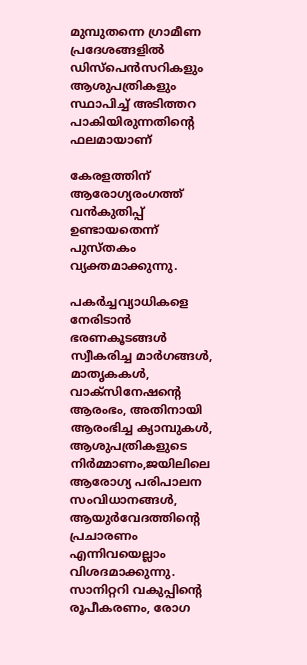മുമ്പുതന്നെ ഗ്രാമീണ പ്രദേശങ്ങളിൽ ഡിസ്പെൻസറികളും ആശുപത്രികളും സ്ഥാപിച്ച് അടിത്തറ പാകിയിരുന്നതിന്റെ ഫലമായാണ്

കേരളത്തിന് ആരോഗ്യരംഗത്ത് വൻകുതിപ്പ് ഉണ്ടായതെന്ന് പുസ്തകം വ്യക്തമാക്കുന്നു.

പകർച്ചവ്യാധികളെ നേരിടാൻ ഭരണകൂടങ്ങൾ സ്വീകരിച്ച മാർഗങ്ങൾ, മാതൃകകൾ, വാക്സിനേഷന്റെ ആരംഭം, അതിനായി ആരംഭിച്ച ക്യാമ്പുകൾ, ആശുപത്രികളുടെ നിർമ്മാണം,ജയിലിലെ ആരോഗ്യ പരിപാലന സംവിധാനങ്ങൾ, ആയുർവേദത്തിന്റെ പ്രചാരണം എന്നിവയെല്ലാം വിശദമാക്കുന്നു. സാനിറ്ററി വകുപ്പിന്റെ രൂപീകരണം, രോഗ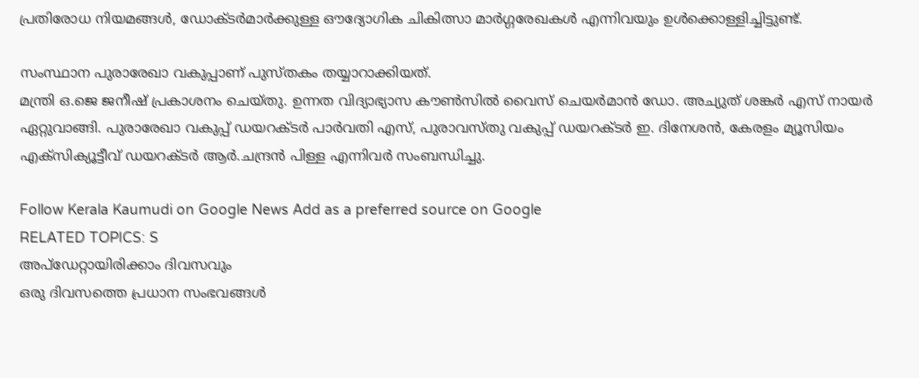പ്രതിരോധ നിയമങ്ങൾ, ഡോക്ടർമാർക്കുള്ള ഔദ്യോഗിക ചികിത്സാ മാർഗ്ഗരേഖകൾ എന്നിവയും ഉൾക്കൊള്ളിച്ചിട്ടുണ്ട്.

സംസ്ഥാന പുരാരേഖാ വകുപ്പാണ് പുസ്തകം തയ്യാറാക്കിയത്.
മന്ത്രി ഒ.ജെ ജനീഷ് പ്രകാശനം ചെയ്തു. ഉന്നത വിദ്യാഭ്യാസ കൗൺസിൽ വൈസ് ചെയർമാൻ ഡോ. അച്യുത് ശങ്കർ എസ് നായർ ഏറ്റുവാങ്ങി. പുരാരേഖാ വകുപ്പ് ഡയറക്ടർ പാർവതി എസ്, പുരാവസ്തു വകുപ്പ് ഡയറക്ടർ ഇ. ദിനേശൻ, കേരളം മ്യൂസിയം എക്സിക്യൂട്ടീവ് ഡയറക്ടർ ആർ.ചന്ദ്രൻ പിള്ള എന്നിവർ സംബന്ധിച്ചു.

Follow Kerala Kaumudi on Google News Add as a preferred source on Google
RELATED TOPICS: S
അപ്ഡേറ്റായിരിക്കാം ദിവസവും
ഒരു ദിവസത്തെ പ്രധാന സംഭവങ്ങൾ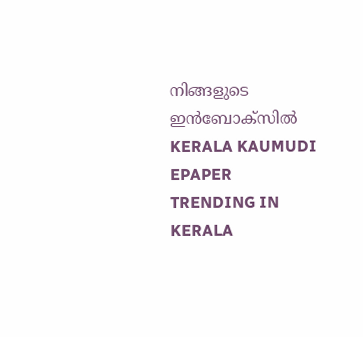നിങ്ങളുടെ ഇൻബോക്സിൽ
KERALA KAUMUDI EPAPER
TRENDING IN KERALA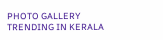PHOTO GALLERY
TRENDING IN KERALA